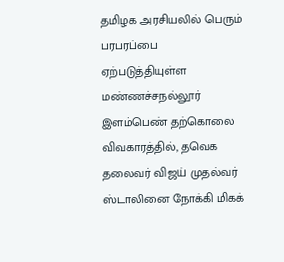தமிழக அரசியலில் பெரும் பரபரப்பை ஏற்படுத்தியுள்ள மண்ணச்சநல்லூர் இளம்பெண் தற்கொலை விவகாரத்தில், தவெக தலைவர் விஜய் முதல்வர் ஸ்டாலினை நோக்கி மிகக்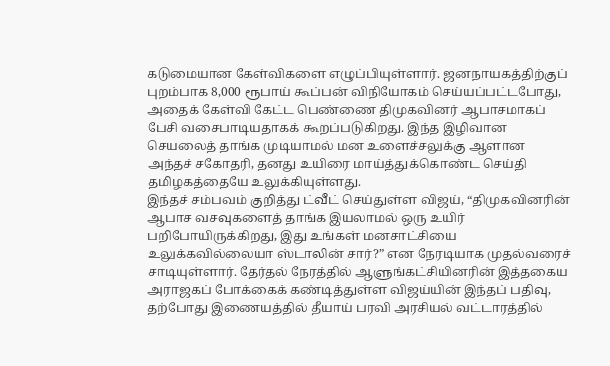கடுமையான கேள்விகளை எழுப்பியுள்ளார். ஜனநாயகத்திற்குப் புறம்பாக 8,000 ரூபாய் கூப்பன் விநியோகம் செய்யப்பட்டபோது, அதைக் கேள்வி கேட்ட பெண்ணை திமுகவினர் ஆபாசமாகப் பேசி வசைபாடியதாகக் கூறப்படுகிறது. இந்த இழிவான செயலைத் தாங்க முடியாமல் மன உளைச்சலுக்கு ஆளான அந்தச் சகோதரி, தனது உயிரை மாய்த்துக்கொண்ட செய்தி தமிழகத்தையே உலுக்கியுள்ளது.
இந்தச் சம்பவம் குறித்து ட்வீட் செய்துள்ள விஜய், “திமுகவினரின் ஆபாச வசவுகளைத் தாங்க இயலாமல் ஒரு உயிர் பறிபோயிருக்கிறது, இது உங்கள் மனசாட்சியை உலுக்கவில்லையா ஸ்டாலின் சார்?” என நேரடியாக முதல்வரைச் சாடியுள்ளார். தேர்தல் நேரத்தில் ஆளுங்கட்சியினரின் இத்தகைய அராஜகப் போக்கைக் கண்டித்துள்ள விஜய்யின் இந்தப் பதிவு, தற்போது இணையத்தில் தீயாய் பரவி அரசியல் வட்டாரத்தில்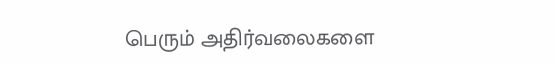பெரும் அதிர்வலைகளை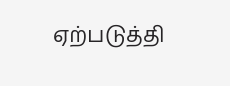ஏற்படுத்தி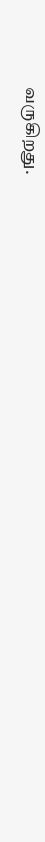வருகிறது.